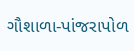ગૌશાળા-પાંજરાપોળ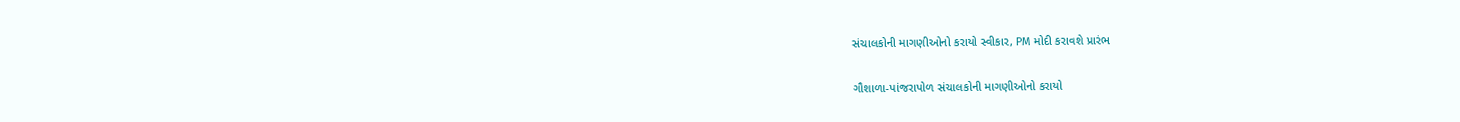સંચાલકોની માગણીઓનો કરાયો સ્વીકાર, PM મોદી કરાવશે પ્રારંભ

ગૌશાળા-પાંજરાપોળ સંચાલકોની માગણીઓનો કરાયો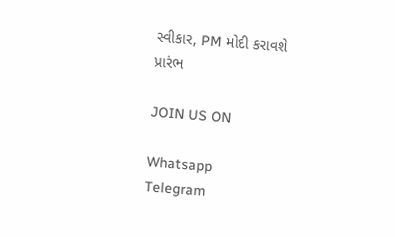સ્વીકાર, PM મોદી કરાવશે પ્રારંભ

JOIN US ON

Whatsapp
Telegram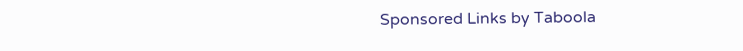Sponsored Links by Taboola